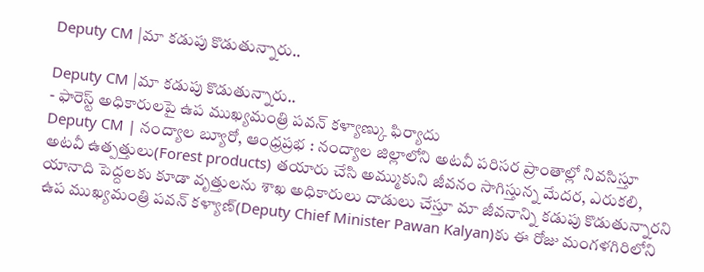Deputy CM |మా కడుపు కొడుతున్నారు..

Deputy CM |మా కడుపు కొడుతున్నారు..
- ఫారెస్ట్ అధికారులపై ఉప ముఖ్యమంత్రి పవన్ కళ్యాణ్కు ఫిర్యాదు
Deputy CM | నంద్యాల బ్యూరో, ఆంధ్రప్రభ : నంద్యాల జిల్లాలోని అటవీ పరిసర ప్రాంతాల్లో నివసిస్తూ అటవీ ఉత్పత్తులు(Forest products) తయారు చేసి అమ్ముకుని జీవనం సాగిస్తున్న మేదర, ఎరుకలి, యానాది పెద్దలకు కూడా వృత్తులను శాఖ అధికారులు దాడులు చేస్తూ మా జీవనాన్ని కడుపు కొడుతున్నారని ఉప ముఖ్యమంత్రి పవన్ కళ్యాణ్(Deputy Chief Minister Pawan Kalyan)కు ఈ రోజు మంగళగిరిలోని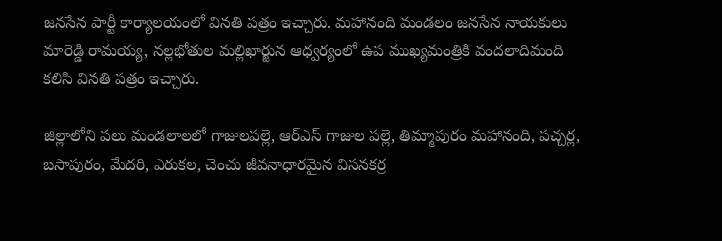జనసేన పార్టీ కార్యాలయంలో వినతి పత్రం ఇచ్చారు. మహానంది మండలం జనసేన నాయకులు మారెడ్డి రామయ్య, నల్లభోతుల మల్లిఖార్జున ఆధ్వర్యంలో ఉప ముఖ్యమంత్రికి వందలాదిమంది కలిసి వినతి పత్రం ఇచ్చారు.

జిల్లాలోని పలు మండలాలలో గాజులపల్లె, ఆర్ఎస్ గాజుల పల్లె, తిమ్మాపురం మహానంది, పచ్చర్ల, బసాపురం, మేదరి, ఎరుకల, చెంచు జీవనాధారమైన విసనకర్ర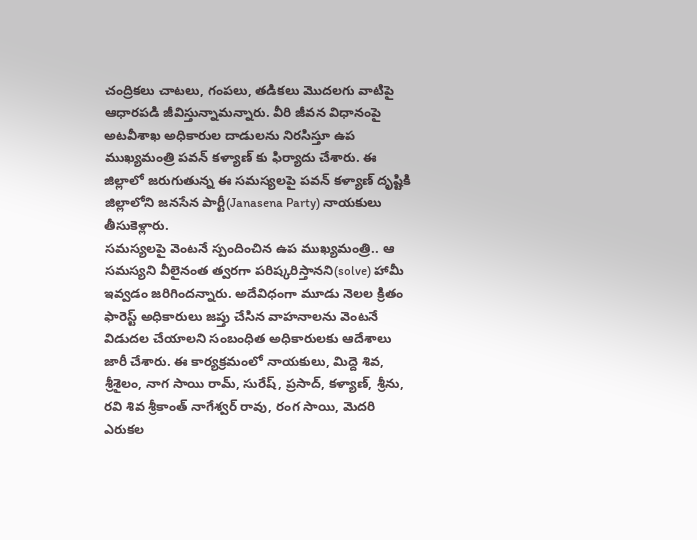చంద్రికలు చాటలు, గంపలు, తడికలు మొదలగు వాటిపై ఆధారపడి జీవిస్తున్నామన్నారు. వీరి జీవన విధానంపై అటవీశాఖ అధికారుల దాడులను నిరసిస్తూ ఉప ముఖ్యమంత్రి పవన్ కళ్యాణ్ కు ఫిర్యాదు చేశారు. ఈ జిల్లాలో జరుగుతున్న ఈ సమస్యలపై పవన్ కళ్యాణ్ దృష్టికి జిల్లాలోని జనసేన పార్టీ(Janasena Party) నాయకులు తీసుకెళ్లారు.
సమస్యలపై వెంటనే స్పందించిన ఉప ముఖ్యమంత్రి.. ఆ సమస్యని వీలైనంత త్వరగా పరిష్కరిస్తానని(solve) హామీ ఇవ్వడం జరిగిందన్నారు. అదేవిధంగా మూడు నెలల క్రితం ఫారెస్ట్ అధికారులు జప్తు చేసిన వాహనాలను వెంటనే విడుదల చేయాలని సంబంధిత అధికారులకు ఆదేశాలు జారీ చేశారు. ఈ కార్యక్రమంలో నాయకులు, మిద్దె శివ, శ్రీశైలం, నాగ సాయి రామ్, సురేష్, ప్రసాద్, కళ్యాణ్, శ్రీను, రవి శివ శ్రీకాంత్ నాగేశ్వర్ రావు, రంగ సాయి, మెదరి ఎరుకల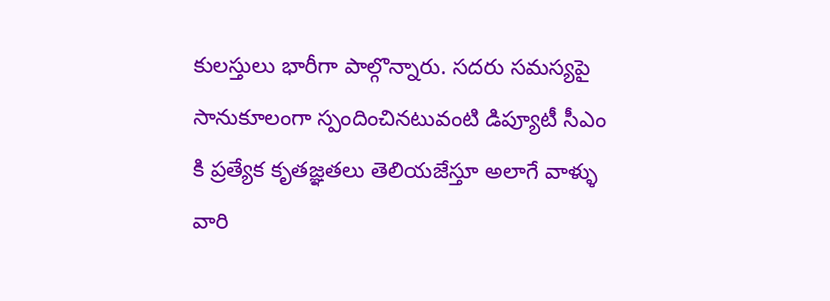కులస్తులు భారీగా పాల్గొన్నారు. సదరు సమస్యపై సానుకూలంగా స్పందించినటువంటి డిప్యూటీ సీఎం కి ప్రత్యేక కృతజ్ఞతలు తెలియజేస్తూ అలాగే వాళ్ళు వారి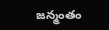జన్మంతం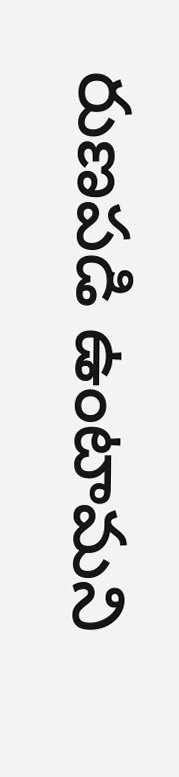రుణపడి ఉంటామని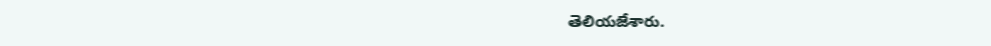తెలియజేశారు.